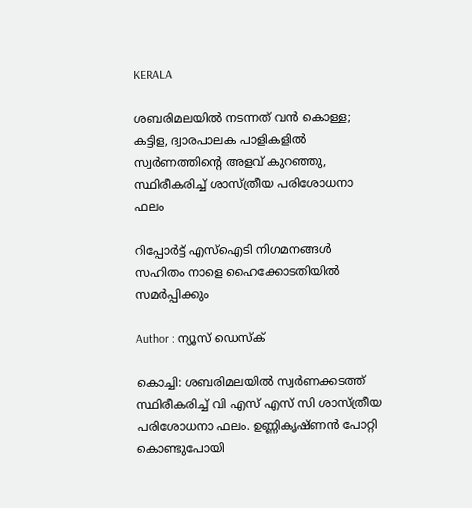KERALA

ശബരിമലയിൽ നടന്നത് വന്‍ കൊള്ള; കട്ടിള, ദ്വാരപാലക പാളികളിൽ സ്വർണത്തിൻ്റെ അളവ് കുറഞ്ഞു, സ്ഥിരീകരിച്ച് ശാസ്‌ത്രീയ പരിശോധനാ ഫലം

റിപ്പോർട്ട് എസ്ഐടി നിഗമനങ്ങൾ സഹിതം നാളെ ഹൈക്കോടതിയിൽ സമർപ്പിക്കും

Author : ന്യൂസ് ഡെസ്ക്

കൊച്ചി: ശബരിമലയിൽ സ്വർണക്കടത്ത് സ്ഥിരീകരിച്ച് വി എസ് എസ് സി ശാസ്‌ത്രീയ പരിശോധനാ ഫലം. ഉണ്ണികൃഷ്ണൻ പോറ്റി കൊണ്ടുപോയി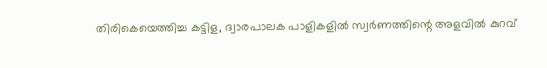തിരികെയെത്തിച്ച കട്ടിള, ദ്വാരപാലക പാളികളിൽ സ്വർണത്തിന്റെ അളവിൽ കുറവ്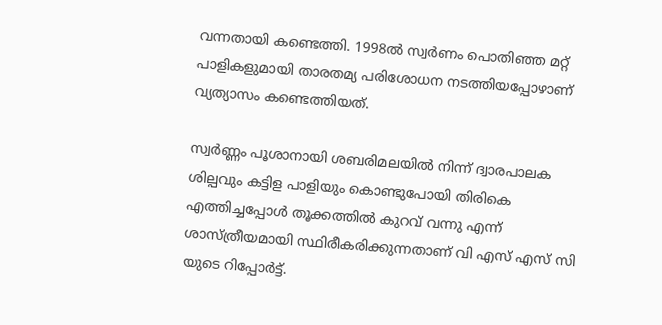വന്നതായി കണ്ടെത്തി. 1998ൽ സ്വർണം പൊതിഞ്ഞ മറ്റ് പാളികളുമായി താരതമ്യ പരിശോധന നടത്തിയപ്പോഴാണ് വ്യത്യാസം കണ്ടെത്തിയത്.

സ്വർണ്ണം പൂശാനായി ശബരിമലയിൽ നിന്ന് ദ്വാരപാലക ശില്പവും കട്ടിള പാളിയും കൊണ്ടുപോയി തിരികെ എത്തിച്ചപ്പോൾ തൂക്കത്തിൽ കുറവ് വന്നു എന്ന് ശാസ്ത്രീയമായി സ്ഥിരീകരിക്കുന്നതാണ് വി എസ് എസ് സി യുടെ റിപ്പോർട്ട്.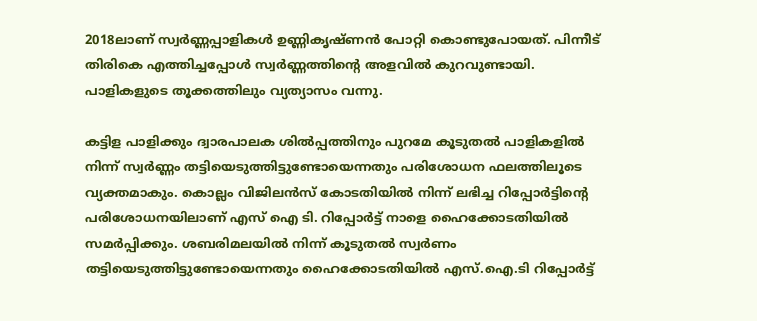2018ലാണ് സ്വർണ്ണപ്പാളികൾ ഉണ്ണികൃഷ്ണൻ പോറ്റി കൊണ്ടുപോയത്. പിന്നീട് തിരികെ എത്തിച്ചപ്പോൾ സ്വർണ്ണത്തിൻ്റെ അളവിൽ കുറവുണ്ടായി. പാളികളുടെ തൂക്കത്തിലും വ്യത്യാസം വന്നു.

കട്ടിള പാളിക്കും ദ്വാരപാലക ശിൽപ്പത്തിനും പുറമേ കൂടുതൽ പാളികളിൽ നിന്ന് സ്വർണ്ണം തട്ടിയെടുത്തിട്ടുണ്ടോയെന്നതും പരിശോധന ഫലത്തിലൂടെ വ്യക്തമാകും. കൊല്ലം വിജിലൻസ് കോടതിയിൽ നിന്ന് ലഭിച്ച റിപ്പോർട്ടിൻ്റെ പരിശോധനയിലാണ് എസ് ഐ ടി. റിപ്പോർട്ട് നാളെ ഹൈക്കോടതിയിൽ സമർപ്പിക്കും. ശബരിമലയിൽ നിന്ന് കൂടുതൽ സ്വർണം തട്ടിയെടുത്തിട്ടുണ്ടോയെന്നതും ഹൈക്കോടതിയിൽ എസ്.ഐ.ടി റിപ്പോർട്ട്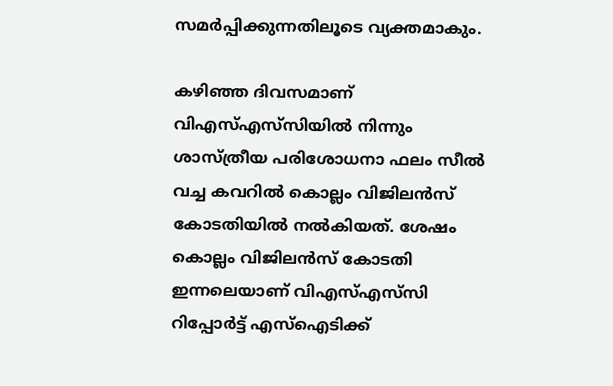സമർപ്പിക്കുന്നതിലൂടെ വ്യക്തമാകും.

കഴിഞ്ഞ ദിവസമാണ് വിഎസ്എസ്‌സിയിൽ നിന്നും ശാസ്ത്രീയ പരിശോധനാ ഫലം സീൽ വച്ച കവറിൽ കൊല്ലം വിജിലൻസ് കോടതിയിൽ നൽകിയത്. ശേഷം കൊല്ലം വിജിലൻസ് കോടതി ഇന്നലെയാണ് വിഎസ്എസ്‌സി റിപ്പോർട്ട് എസ്ഐടിക്ക്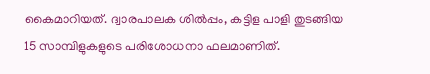കൈമാറിയത്. ദ്വാരപാലക ശിൽപ്പം, കട്ടിള പാളി തുടങ്ങിയ 15 സാമ്പിളുകളുടെ പരിശോധനാ ഫലമാണിത്.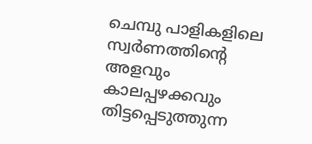ചെമ്പു പാളികളിലെ സ്വർണത്തിന്റെ അളവും കാലപ്പഴക്കവും തിട്ടപ്പെടുത്തുന്ന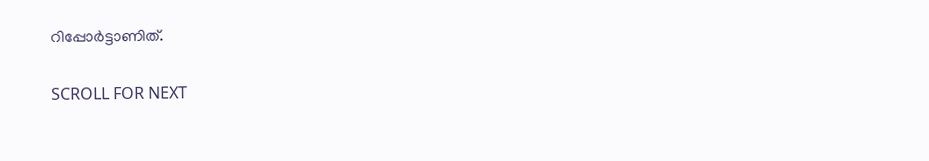റിപ്പോർട്ടാണിത്.

SCROLL FOR NEXT